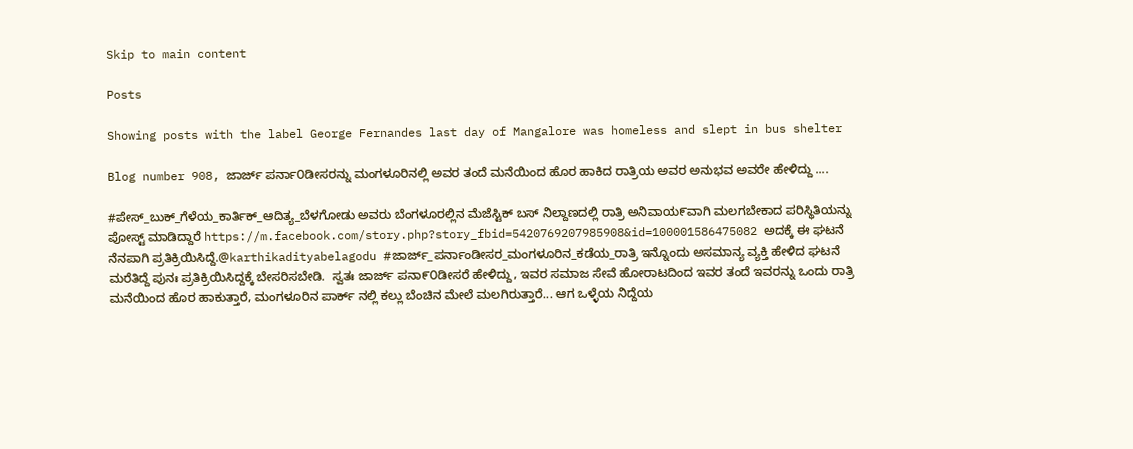Skip to main content

Posts

Showing posts with the label George Fernandes last day of Mangalore was homeless and slept in bus shelter

Blog number 908, ಜಾರ್ಜ್ ಪರ್ನಾ೦ಡೀಸರನ್ನು ಮಂಗಳೂರಿನಲ್ಲಿ ಅವರ ತಂದೆ ಮನೆಯಿಂದ ಹೊರ ಹಾಕಿದ ರಾತ್ರಿಯ ಅವರ ಅನುಭವ ಅವರೇ ಹೇಳಿದ್ದು ....

#ಪೇಸ್_ಬುಕ್_ಗೆಳೆಯ_ಕಾರ್ತಿಕ್_ಆದಿತ್ಯ_ಬೆಳಗೋಡು ಅವರು ಬೆಂಗಳೂರಲ್ಲಿನ ಮೆಜೆಸ್ಟಿಕ್ ಬಸ್ ನಿಲ್ದಾಣದಲ್ಲಿ ರಾತ್ರಿ ಅನಿವಾಯ೯ವಾಗಿ ಮಲಗಬೇಕಾದ ಪರಿಸ್ಥಿತಿಯನ್ನು ಪೋಸ್ಟ್ ಮಾಡಿದ್ದಾರೆ https://m.facebook.com/story.php?story_fbid=5420769207985908&id=100001586475082 ಅದಕ್ಕೆ ಈ ಘಟನೆ ನೆನಪಾಗಿ ಪ್ರತಿಕ್ರಿಯಿಸಿದ್ದೆ.@karthikadityabelagodu #ಜಾರ್ಜ್_ಪರ್ನಾಂಡೀಸರ_ಮಂಗಳೂರಿನ_ಕಡೆಯ_ರಾತ್ರಿ ಇನ್ನೊಂದು ಅಸಮಾನ್ಯ ವ್ಯಕ್ತಿ ಹೇಳಿದ ಘಟನೆ ಮರೆತಿದ್ದೆ ಪುನಃ ಪ್ರತಿಕ್ರಿಯಿಸಿದ್ದಕ್ಕೆ ಬೇಸರಿಸಬೇಡಿ.  ಸ್ವತಃ ಜಾರ್ಜ್ ಪನಾ೯೦ಡೀಸರೆ ಹೇಳಿದ್ದು, ಇವರ ಸಮಾಜ ಸೇವೆ ಹೋರಾಟದಿಂದ ಇವರ ತಂದೆ ಇವರನ್ನು ಒಂದು ರಾತ್ರಿ ಮನೆಯಿಂದ ಹೊರ ಹಾಕುತ್ತಾರೆ, ಮಂಗಳೂರಿನ ಪಾರ್ಕ್ ನಲ್ಲಿ ಕಲ್ಲು ಬೆಂಚಿನ ಮೇಲೆ ಮಲಗಿರುತ್ತಾರೆ... ಆಗ ಒಳ್ಳೆಯ ನಿದ್ದೆಯ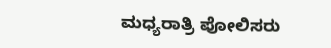ಮಧ್ಯರಾತ್ರಿ ಪೋಲಿಸರು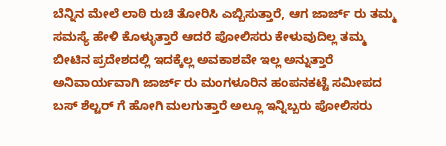ಬೆನ್ನಿನ ಮೇಲೆ ಲಾಠಿ ರುಚಿ ತೋರಿಸಿ ಎಬ್ಬಿಸುತ್ತಾರೆ, ಆಗ ಜಾರ್ಜ್ ರು ತಮ್ಮ ಸಮಸ್ಯೆ ಹೇಳಿ ಕೊಳ್ಳುತ್ತಾರೆ ಆದರೆ ಪೋಲಿಸರು ಕೇಳುವುದಿಲ್ಲ ತಮ್ಮ ಬೀಟಿನ ಪ್ರದೇಶದಲ್ಲಿ ಇದಕ್ಕೆಲ್ಲ ಅವಕಾಶವೇ ಇಲ್ಲ ಅನ್ನುತ್ತಾರೆ ಅನಿವಾರ್ಯವಾಗಿ ಜಾರ್ಜ್ ರು ಮಂಗಳೂರಿನ ಹಂಪನಕಟ್ಟೆ ಸಮೀಪದ ಬಸ್ ಶೆಲ್ಟರ್ ಗೆ ಹೋಗಿ ಮಲಗುತ್ತಾರೆ ಅಲ್ಲೂ ಇನ್ನಿಬ್ಬರು ಪೋಲಿಸರು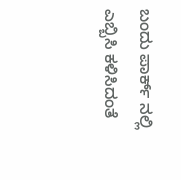ಬಂದು ಪಾರ್ಕ್ ನಲ್ಲಿ ಎಬ್ಬಿಸಿ ಕಳಿಸಿದಂತೆ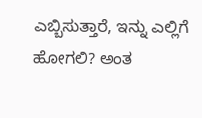ಎಬ್ಬಿಸುತ್ತಾರೆ, ಇನ್ನು ಎಲ್ಲಿಗೆ ಹೋಗಲಿ? ಅಂತ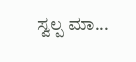ಸ್ವಲ್ಪ ಮಾ...